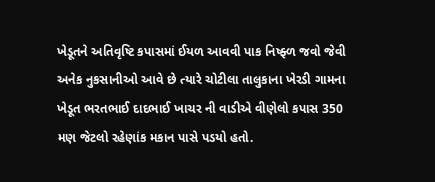ખેડૂતને અતિવૃષ્ટિ કપાસમાં ઈયળ આવવી પાક નિષ્ફ્ળ જવો જેવી અનેક નુકસાનીઓ આવે છે ત્યારે ચોટીલા તાલુકાના ખેરડી ગામના ખેડૂત ભરતભાઈ દાદભાઈ ખાચર ની વાડીએ વીણેલો કપાસ 350 મણ જેટલો રહેણાંક મકાન પાસે પડયો હતો.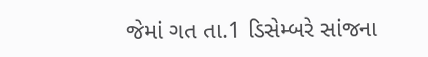જેમાં ગત તા.1 ડિસેમ્બરે સાંજના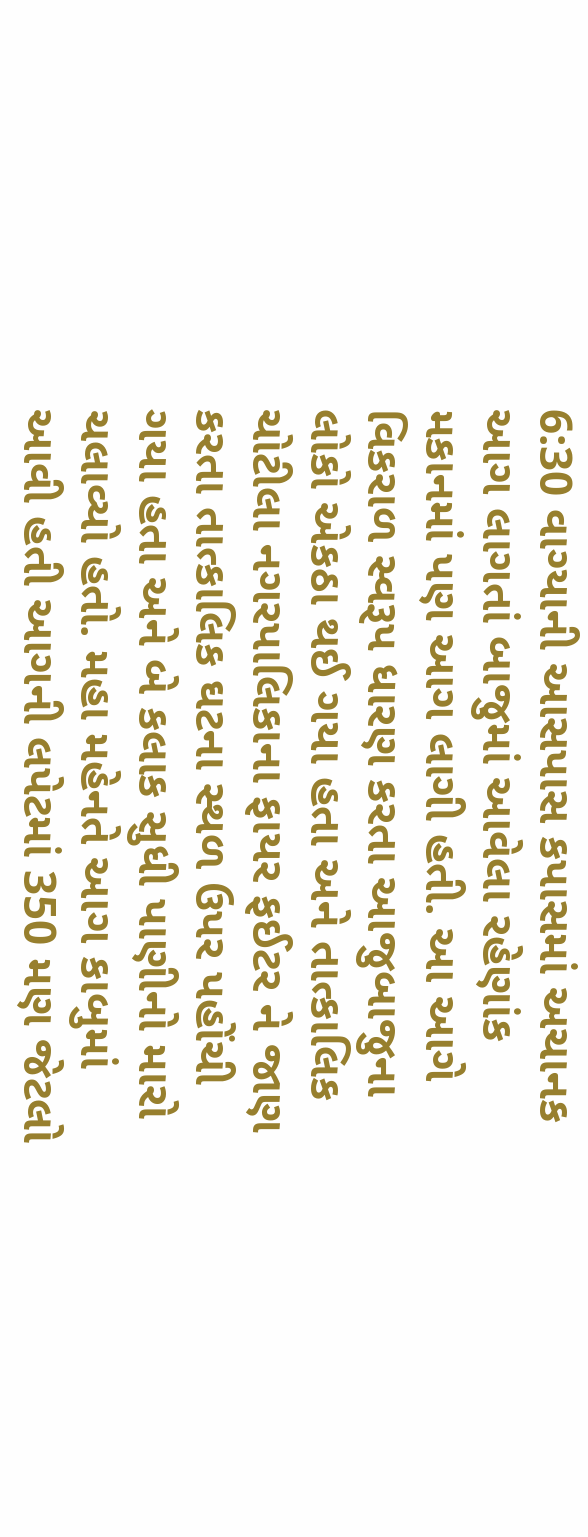6:30 વાગ્યાની આસપાસ કપાસમાં અચાનક આગ લાગતાં બાજુમાં આવેલા રહેણાંક મકાનમાં પણ આગ લાગી હતી. આ આગે વિકરાળ સ્વરૂપ ધારણ કરતા આજુબાજુના લોકો એકઠા થઈ ગયા હતા અને તાત્કાલિક ચોટીલા નગરપાલિકાના ફાયર ફઈટર ને જાણ કરતા તાત્કાલિક ઘટના સ્થળ ઉપર પહોંચી ગયા હતા અને બે કલાક સુધી પાણીનો મારો ચલાવ્યો હતો. મહા મહેનતે આગ કાબુમાં આવી હતી આગની લપેટમાં 350 મણ જેટલો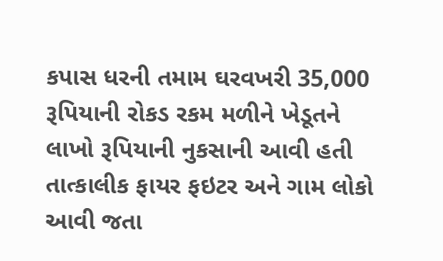કપાસ ધરની તમામ ઘરવખરી 35,000 રૂપિયાની રોકડ રકમ મળીને ખેડૂતને લાખો રૂપિયાની નુકસાની આવી હતી તાત્કાલીક ફાયર ફઇટર અને ગામ લોકો આવી જતા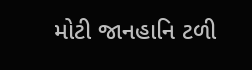મોટી જાનહાનિ ટળી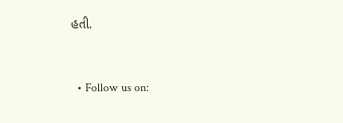હતી.


  • Follow us on: